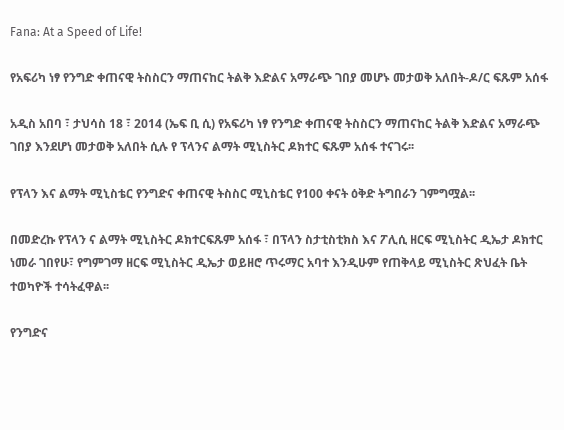Fana: At a Speed of Life!

የአፍሪካ ነፃ የንግድ ቀጠናዊ ትስስርን ማጠናከር ትልቅ እድልና አማራጭ ገበያ መሆኑ መታወቅ አለበት-ዶ/ር ፍጹም አሰፋ

አዲስ አበባ ፣ ታህሳስ 18 ፣ 2014 (ኤፍ ቢ ሲ) የአፍሪካ ነፃ የንግድ ቀጠናዊ ትስስርን ማጠናከር ትልቅ እድልና አማራጭ ገበያ እንደሆነ መታወቅ አለበት ሲሉ የ ፕላንና ልማት ሚኒስትር ዶክተር ፍጹም አሰፋ ተናገሩ፡፡

የፕላን እና ልማት ሚኒስቴር የንግድና ቀጠናዊ ትስስር ሚኒስቴር የ100 ቀናት ዕቅድ ትግበራን ገምግሟል፡፡

በመድረኩ የፕላን ና ልማት ሚኒስትር ዶክተርፍጹም አሰፋ ፣ በፕላን ስታቲስቲክስ እና ፖሊሲ ዘርፍ ሚኒስትር ዲኤታ ዶክተር ነመራ ገበየሁ፣ የግምገማ ዘርፍ ሚኒስትር ዲኤታ ወይዘሮ ጥሩማር አባተ እንዲሁም የጠቅላይ ሚኒስትር ጽህፈት ቤት ተወካዮች ተሳትፈዋል፡፡

የንግድና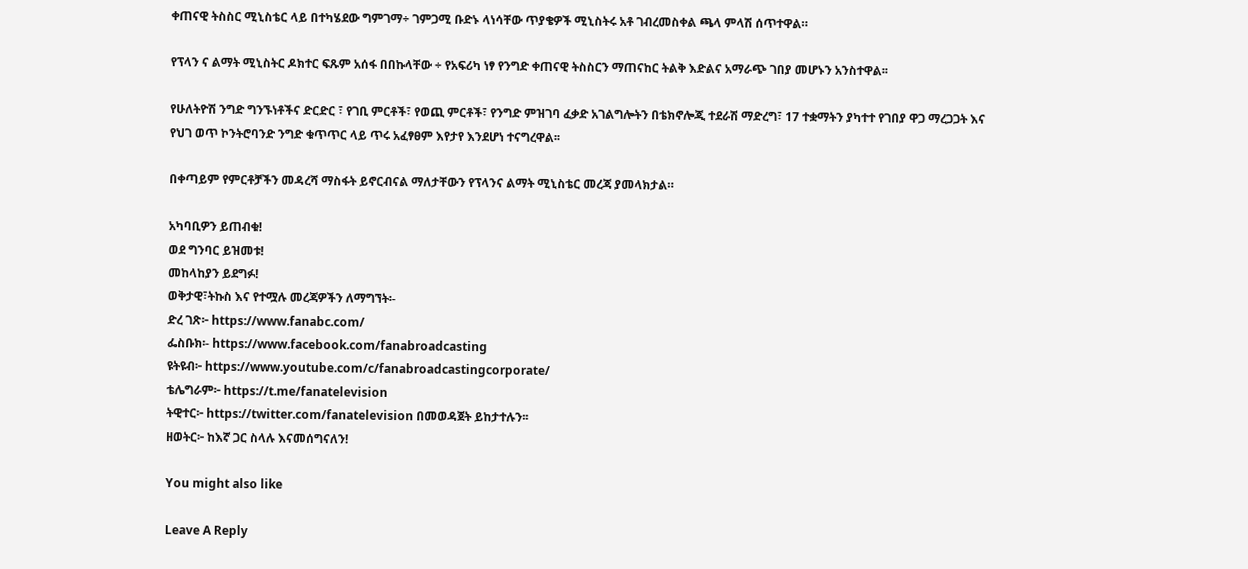ቀጠናዊ ትስስር ሚኒስቴር ላይ በተካሄደው ግምገማ÷ ገምጋሚ ቡድኑ ላነሳቸው ጥያቄዎች ሚኒስትሩ አቶ ገብረመስቀል ጫላ ምላሽ ሰጥተዋል።

የፕላን ና ልማት ሚኒስትር ዶክተር ፍጹም አሰፋ በበኩላቸው ÷ የአፍሪካ ነፃ የንግድ ቀጠናዊ ትስስርን ማጠናከር ትልቅ እድልና አማራጭ ገበያ መሆኑን አንስተዋል፡፡

የሁለትዮሽ ንግድ ግንኙነቶችና ድርድር ፣ የገቢ ምርቶች፣ የወጪ ምርቶች፣ የንግድ ምዝገባ ፈቃድ አገልግሎትን በቴክኖሎጂ ተደራሽ ማድረግ፣ 17 ተቋማትን ያካተተ የገበያ ዋጋ ማረጋጋት እና የህገ ወጥ ኮንትሮባንድ ንግድ ቁጥጥር ላይ ጥሩ አፈፃፀም እየታየ እንደሆነ ተናግረዋል፡፡

በቀጣይም የምርቶቻችን መዳረሻ ማስፋት ይኖርብናል ማለታቸውን የፕላንና ልማት ሚኒስቴር መረጃ ያመላክታል።

አካባቢዎን ይጠብቁ!
ወደ ግንባር ይዝመቱ!
መከላከያን ይደግፉ!
ወቅታዊ፣ትኩስ እና የተሟሉ መረጃዎችን ለማግኘት፡-
ድረ ገጽ፦ https://www.fanabc.com/
ፌስቡክ፡- https://www.facebook.com/fanabroadcasting
ዩትዩብ፦ https://www.youtube.com/c/fanabroadcastingcorporate/
ቴሌግራም፦ https://t.me/fanatelevision
ትዊተር፦ https://twitter.com/fanatelevision በመወዳጀት ይከታተሉን፡፡
ዘወትር፦ ከእኛ ጋር ስላሉ እናመሰግናለን!

You might also like

Leave A Reply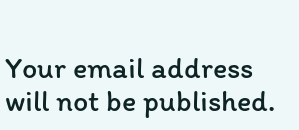Your email address will not be published.